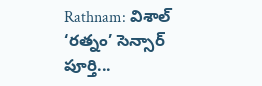Rathnam: విశాల్ ‘రత్నం’ సెన్సార్ పూర్తి...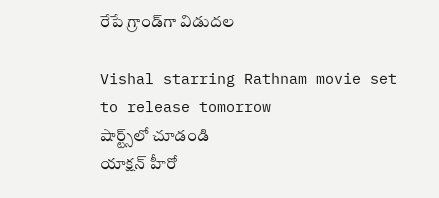రేపే గ్రాండ్‌గా విడుదల

Vishal starring Rathnam movie set to release tomorrow
షార్ట్స్‌లో చూడండి
యాక్షన్ హీరో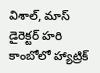విశాల్, మాస్ డైరెక్టర్ హరి కాంబోలో హ్యాట్రిక్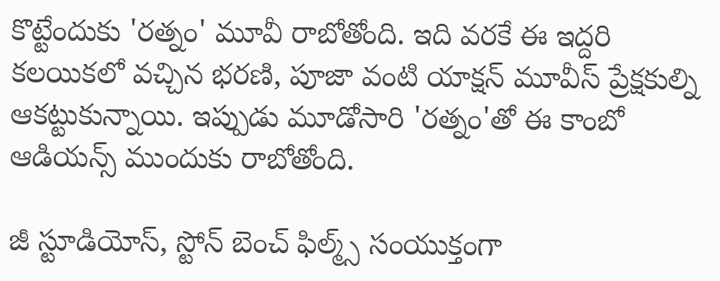కొట్టేందుకు 'రత్నం' మూవీ రాబోతోంది. ఇది వరకే ఈ ఇద్దరి కలయికలో వచ్చిన భరణి, పూజా వంటి యాక్షన్ మూవీస్ ప్రేక్షకుల్ని ఆకట్టుకున్నాయి. ఇప్పుడు మూడోసారి 'రత్నం'తో ఈ కాంబో ఆడియన్స్ ముందుకు రాబోతోంది.

జీ స్టూడియోస్‌, స్టోన్ బెంచ్ ఫిల్మ్స్ సంయుక్తంగా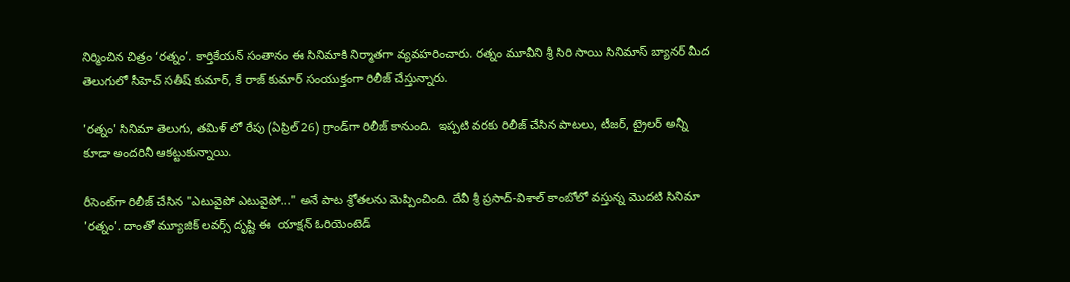నిర్మించిన చిత్రం ‘రత్నం’. కార్తికేయన్ సంతానం ఈ సినిమాకి నిర్మాతగా వ్యవహరించారు. రత్నం మూవీని శ్రీ సిరి సాయి సినిమాస్ బ్యానర్ మీద తెలుగులో సీహెచ్ సతీష్ కుమార్, కే రాజ్ కుమార్ సంయుక్తంగా రిలీజ్ చేస్తున్నారు.

'రత్నం' సినిమా తెలుగు, తమిళ్ లో రేపు (ఏప్రిల్ 26) గ్రాండ్‌గా రిలీజ్ కానుంది.  ఇప్పటి వరకు రిలీజ్ చేసిన పాటలు, టీజర్, ట్రైలర్ అన్నీ కూడా అందరినీ ఆకట్టుకున్నాయి.

రీసెంట్‌గా రిలీజ్ చేసిన "ఎటువైపో ఎటువైపో..." అనే పాట శ్రోతలను మెప్పించింది. దేవీ శ్రీ ప్రసాద్-విశాల్ కాంబోలో వస్తున్న మొదటి సినిమా 'రత్నం'. దాంతో మ్యూజిక్ లవర్స్ దృష్టి ఈ  యాక్షన్ ఓరియెంటెడ్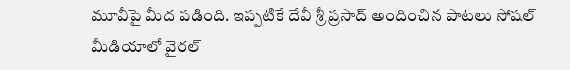మూవీపై మీద పడింది. ఇప్పటికే దేవీ శ్రీ ప్రసాద్ అందించిన పాటలు సోషల్ మీడియాలో వైరల్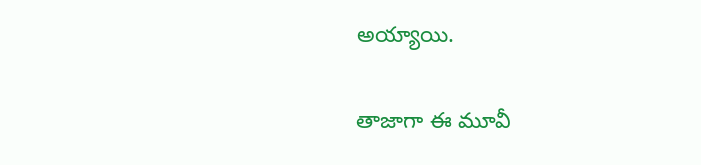అయ్యాయి.

తాజాగా ఈ మూవీ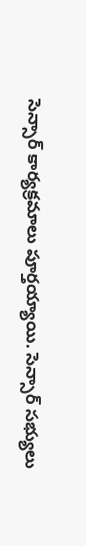సెన్సార్ కార్యక్రమాలు పూర్తయ్యాయి. సెన్సార్ సభ్యులు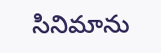సినిమాను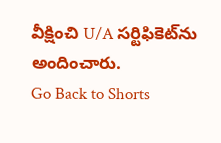వీక్షించి U/A సర్టిఫికెట్‌ను అందించారు.
Go Back to Shorts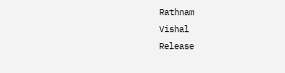Rathnam
Vishal
Release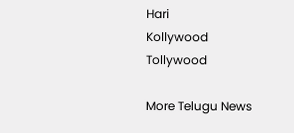Hari
Kollywood
Tollywood

More Telugu News